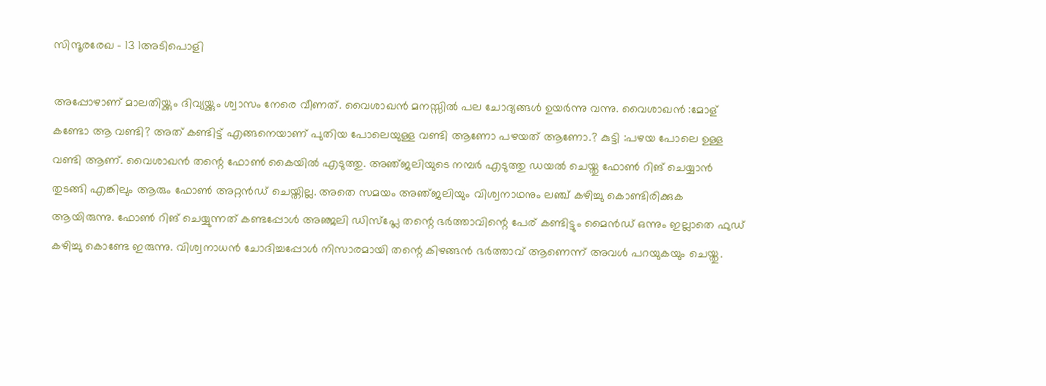സിന്ദൂരരേഖ – 13 1അടിപൊളി

അപ്പോഴാണ് മാലതിയ്ക്കും ദിവ്യയ്ക്കും ശ്വാസം നേരെ വീണത്. വൈശാഖൻ മനസ്സിൽ പല ചോദ്യങ്ങൾ ഉയർന്നു വന്നു. വൈശാഖൻ :മോള് കണ്ടോ ആ വണ്ടി? അത് കണ്ടിട്ട് എങ്ങനെയാണ് പുതിയ പോലെയുള്ള വണ്ടി ആണോ പഴയത് ആണോ.? കുട്ടി :പഴയ പോലെ ഉള്ള വണ്ടി ആണ്. വൈശാഖൻ തന്റെ ഫോൺ കൈയിൽ എടുത്തു. അഞ്‌ജലിയുടെ നമ്പർ എടുത്തു ഡയൽ ചെയ്തു ഫോൺ റിങ് ചെയ്യാൻ തുടങ്ങി എങ്കിലും ആരും ഫോൺ അറ്റൻഡ് ചെയ്തില്ല. അതെ സമയം അഞ്‌ജലിയും വിശ്വനാഥനും ലഞ്ച് കഴിച്ചു കൊണ്ടിരിക്കുക ആയിരുന്നു. ഫോൺ റിങ് ചെയ്യുന്നത് കണ്ടപ്പോൾ അഞ്ജലി ഡിസ്പ്ലേ തന്റെ ഭർത്താവിന്റെ പേര് കണ്ടിട്ടും മൈൻഡ് ഒന്നും ഇല്ലാതെ ഫുഡ്‌ കഴിച്ചു കൊണ്ടേ ഇരുന്നു. വിശ്വനാധൻ ചോദിച്ചപ്പോൾ നിസാരമായി തന്റെ കിഴങ്ങൻ ഭർത്താവ് ആണെന്ന് അവൾ പറയുകയും ചെയ്തു.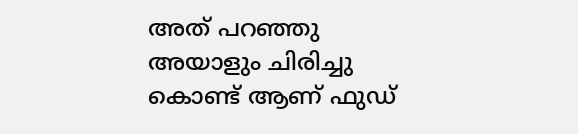അത് പറഞ്ഞു അയാളും ചിരിച്ചു കൊണ്ട് ആണ് ഫുഡ്‌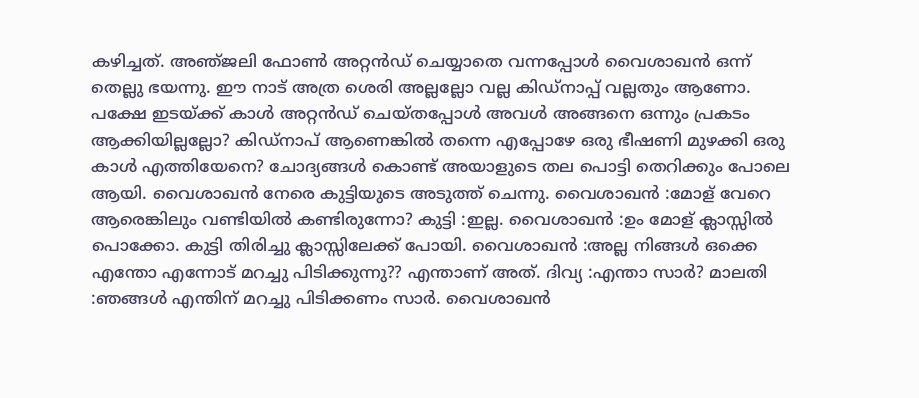കഴിച്ചത്. അഞ്‌ജലി ഫോൺ അറ്റൻഡ് ചെയ്യാതെ വന്നപ്പോൾ വൈശാഖൻ ഒന്ന് തെല്ലു ഭയന്നു. ഈ നാട് അത്ര ശെരി അല്ലല്ലോ വല്ല കിഡ്നാപ്പ് വല്ലതും ആണോ. പക്ഷേ ഇടയ്ക്ക് കാൾ അറ്റൻഡ് ചെയ്തപ്പോൾ അവൾ അങ്ങനെ ഒന്നും പ്രകടം ആക്കിയില്ലല്ലോ? കിഡ്നാപ് ആണെങ്കിൽ തന്നെ എപ്പോഴേ ഒരു ഭീഷണി മുഴക്കി ഒരു കാൾ എത്തിയേനെ? ചോദ്യങ്ങൾ കൊണ്ട് അയാളുടെ തല പൊട്ടി തെറിക്കും പോലെ ആയി. വൈശാഖൻ നേരെ കുട്ടിയുടെ അടുത്ത് ചെന്നു. വൈശാഖൻ :മോള് വേറെ ആരെങ്കിലും വണ്ടിയിൽ കണ്ടിരുന്നോ? കുട്ടി :ഇല്ല. വൈശാഖൻ :ഉം മോള് ക്ലാസ്സിൽ പൊക്കോ. കുട്ടി തിരിച്ചു ക്ലാസ്സിലേക്ക് പോയി. വൈശാഖൻ :അല്ല നിങ്ങൾ ഒക്കെ എന്തോ എന്നോട് മറച്ചു പിടിക്കുന്നു?? എന്താണ് അത്. ദിവ്യ :എന്താ സാർ? മാലതി :ഞങ്ങൾ എന്തിന് മറച്ചു പിടിക്കണം സാർ. വൈശാഖൻ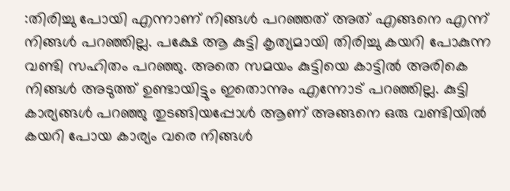:തിരിച്ചു പോയി എന്നാണ് നിങ്ങൾ പറഞ്ഞത് അത് എങ്ങനെ എന്ന് നിങ്ങൾ പറഞ്ഞില്ല. പക്ഷേ ആ കുട്ടി കൃത്യമായി തിരിച്ചു കയറി പോകുന്ന വണ്ടി സഹിതം പറഞ്ഞു. അതെ സമയം കുട്ടിയെ കാട്ടിൽ അരികെ നിങ്ങൾ അടുത്ത് ഉണ്ടായിട്ടും ഇതൊന്നും എന്നോട് പറഞ്ഞില്ല. കുട്ടി കാര്യങ്ങൾ പറഞ്ഞു തുടങ്ങിയപ്പോൾ ആണ് അങ്ങനെ ഒരു വണ്ടിയിൽ കയറി പോയ കാര്യം വരെ നിങ്ങൾ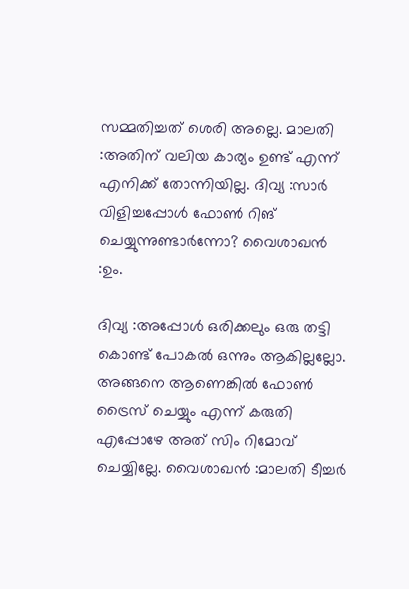സമ്മതിച്ചത് ശെരി അല്ലെ. മാലതി :അതിന് വലിയ കാര്യം ഉണ്ട് എന്ന് എനിക്ക് തോന്നിയില്ല. ദിവ്യ :സാർ വിളിച്ചപ്പോൾ ഫോൺ റിങ് ചെയ്യുന്നുണ്ടാർന്നോ? വൈശാഖൻ :ഉം.

ദിവ്യ :അപ്പോൾ ഒരിക്കലും ഒരു തട്ടി കൊണ്ട് പോകൽ ഒന്നും ആകില്ലല്ലോ. അങ്ങനെ ആണെങ്കിൽ ഫോൺ ട്രൈസ് ചെയ്യും എന്ന് കരുതി എപ്പോഴേ അത് സിം റിമോവ് ചെയ്യില്ലേ. വൈശാഖൻ :മാലതി ടീച്ചർ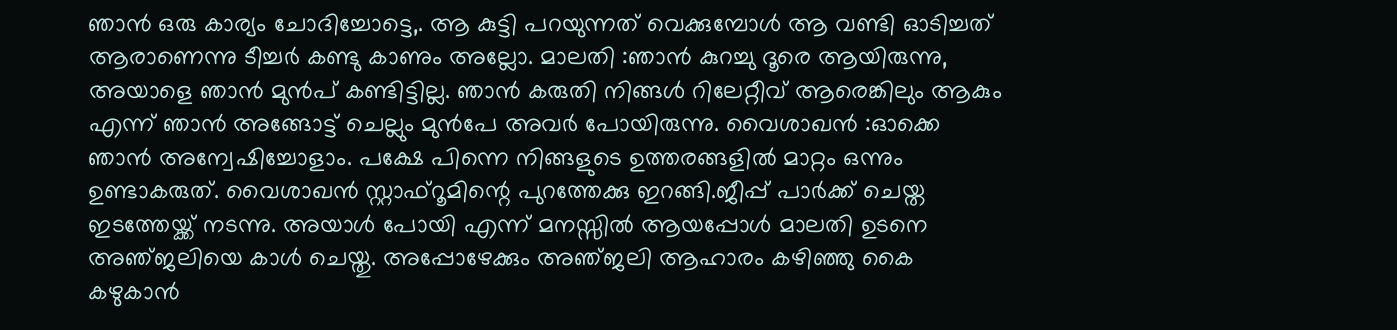ഞാൻ ഒരു കാര്യം ചോദിച്ചോട്ടെ,. ആ കുട്ടി പറയുന്നത് വെക്കുമ്പോൾ ആ വണ്ടി ഓടിച്ചത് ആരാണെന്നു ടീച്ചർ കണ്ടു കാണും അല്ലോ. മാലതി :ഞാൻ കുറച്ചു ദൂരെ ആയിരുന്നു, അയാളെ ഞാൻ മുൻപ് കണ്ടിട്ടില്ല. ഞാൻ കരുതി നിങ്ങൾ റിലേറ്റീവ് ആരെങ്കിലും ആകും എന്ന് ഞാൻ അങ്ങോട്ട്‌ ചെല്ലും മുൻപേ അവർ പോയിരുന്നു. വൈശാഖൻ :ഓക്കെ ഞാൻ അന്വേഷിച്ചോളാം. പക്ഷേ പിന്നെ നിങ്ങളുടെ ഉത്തരങ്ങളിൽ മാറ്റം ഒന്നും ഉണ്ടാകരുത്. വൈശാഖൻ സ്റ്റാഫ്‌റൂമിന്റെ പുറത്തേക്കു ഇറങ്ങി.ജീപ്പ് പാർക്ക്‌ ചെയ്ത ഇടത്തേയ്ക്ക് നടന്നു. അയാൾ പോയി എന്ന് മനസ്സിൽ ആയപ്പോൾ മാലതി ഉടനെ അഞ്‌ജലിയെ കാൾ ചെയ്തു. അപ്പോഴേക്കും അഞ്‌ജലി ആഹാരം കഴിഞ്ഞു കൈ കഴുകാൻ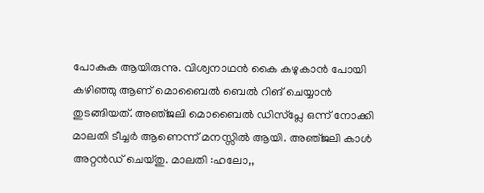പോകുക ആയിരുന്നു. വിശ്വനാഥൻ കൈ കഴുകാൻ പോയി കഴിഞ്ഞു ആണ് മൊബൈൽ ബെൽ റിങ് ചെയ്യാൻ തുടങ്ങിയത്. അഞ്‌ജലി മൊബൈൽ ഡിസ്പ്ലേ ഒന്ന് നോക്കി മാലതി ടീച്ചർ ആണെന്ന് മനസ്സിൽ ആയി. അഞ്‌ജലി കാൾ അറ്റൻഡ് ചെയ്തു. മാലതി :ഹലോ,,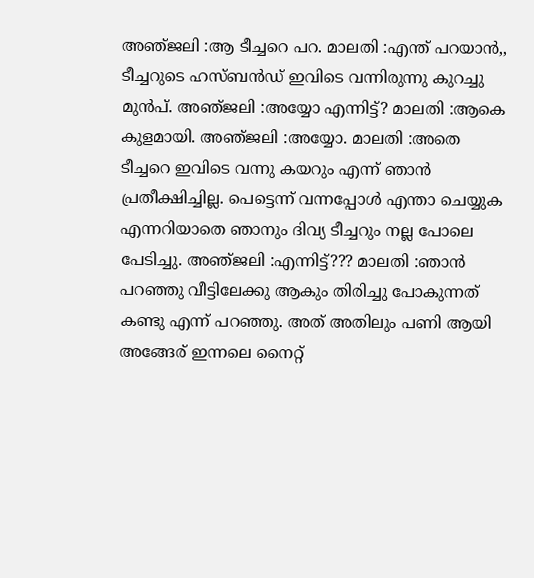അഞ്‌ജലി :ആ ടീച്ചറെ പറ. മാലതി :എന്ത് പറയാൻ,, ടീച്ചറുടെ ഹസ്ബൻഡ് ഇവിടെ വന്നിരുന്നു കുറച്ചു മുൻപ്. അഞ്‌ജലി :അയ്യോ എന്നിട്ട്? മാലതി :ആകെ കുളമായി. അഞ്‌ജലി :അയ്യോ. മാലതി :അതെ ടീച്ചറെ ഇവിടെ വന്നു കയറും എന്ന് ഞാൻ പ്രതീക്ഷിച്ചില്ല. പെട്ടെന്ന് വന്നപ്പോൾ എന്താ ചെയ്യുക എന്നറിയാതെ ഞാനും ദിവ്യ ടീച്ചറും നല്ല പോലെ പേടിച്ചു. അഞ്‌ജലി :എന്നിട്ട്??? മാലതി :ഞാൻ പറഞ്ഞു വീട്ടിലേക്കു ആകും തിരിച്ചു പോകുന്നത് കണ്ടു എന്ന് പറഞ്ഞു. അത് അതിലും പണി ആയി അങ്ങേര് ഇന്നലെ നൈറ്റ്‌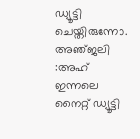ഡ്യൂട്ടി ചെയ്തിരുന്നോ. അഞ്‌ജലി :അഹ് ഇന്നലെ നൈറ്റ് ഡ്യൂട്ടി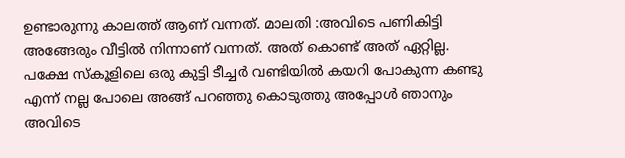ഉണ്ടാരുന്നു കാലത്ത് ആണ് വന്നത്. മാലതി :അവിടെ പണികിട്ടി അങ്ങേരും വീട്ടിൽ നിന്നാണ് വന്നത്. അത് കൊണ്ട് അത് ഏറ്റില്ല. പക്ഷേ സ്കൂളിലെ ഒരു കുട്ടി ടീച്ചർ വണ്ടിയിൽ കയറി പോകുന്ന കണ്ടു എന്ന് നല്ല പോലെ അങ്ങ് പറഞ്ഞു കൊടുത്തു അപ്പോൾ ഞാനും അവിടെ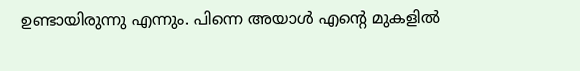ഉണ്ടായിരുന്നു എന്നും. പിന്നെ അയാൾ എന്റെ മുകളിൽ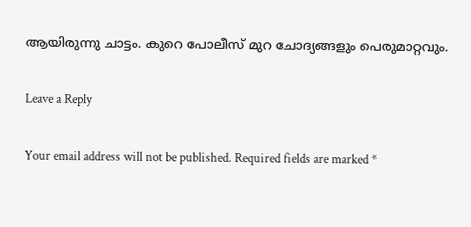ആയിരുന്നു ചാട്ടം. കുറെ പോലീസ് മുറ ചോദ്യങ്ങളും പെരുമാറ്റവും.

Leave a Reply

Your email address will not be published. Required fields are marked *